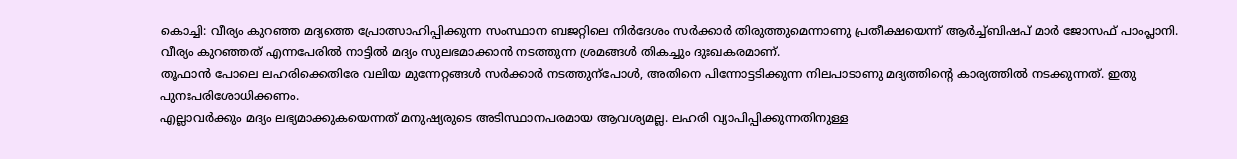കൊച്ചി: വീര്യം കുറഞ്ഞ മദ്യത്തെ പ്രോത്സാഹിപ്പിക്കുന്ന സംസ്ഥാന ബജറ്റിലെ നിർദേശം സർക്കാർ തിരുത്തുമെന്നാണു പ്രതീക്ഷയെന്ന് ആർച്ച്ബിഷപ് മാർ ജോസഫ് പാംപ്ലാനി. വീര്യം കുറഞ്ഞത് എന്നപേരിൽ നാട്ടിൽ മദ്യം സുലഭമാക്കാൻ നടത്തുന്ന ശ്രമങ്ങൾ തികച്ചും ദുഃഖകരമാണ്.
തൂഫാൻ പോലെ ലഹരിക്കെതിരേ വലിയ മുന്നേറ്റങ്ങൾ സർക്കാർ നടത്തുന്പോൾ, അതിനെ പിന്നോട്ടടിക്കുന്ന നിലപാടാണു മദ്യത്തിന്റെ കാര്യത്തിൽ നടക്കുന്നത്. ഇതു പുനഃപരിശോധിക്കണം.
എല്ലാവർക്കും മദ്യം ലഭ്യമാക്കുകയെന്നത് മനുഷ്യരുടെ അടിസ്ഥാനപരമായ ആവശ്യമല്ല. ലഹരി വ്യാപിപ്പിക്കുന്നതിനുള്ള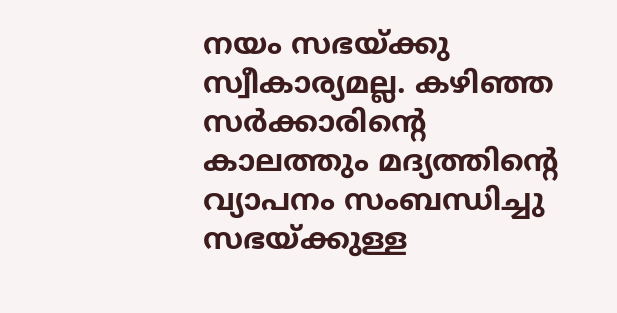നയം സഭയ്ക്കു സ്വീകാര്യമല്ല. കഴിഞ്ഞ സർക്കാരിന്റെ കാലത്തും മദ്യത്തിന്റെ വ്യാപനം സംബന്ധിച്ചു സഭയ്ക്കുള്ള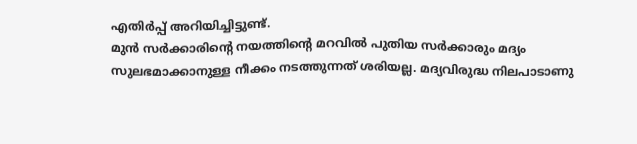എതിർപ്പ് അറിയിച്ചിട്ടുണ്ട്.
മുൻ സർക്കാരിന്റെ നയത്തിന്റെ മറവിൽ പുതിയ സർക്കാരും മദ്യം സുലഭമാക്കാനുള്ള നീക്കം നടത്തുന്നത് ശരിയല്ല. മദ്യവിരുദ്ധ നിലപാടാണു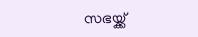സഭയ്ക്ക്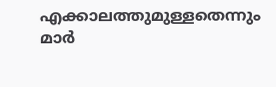എക്കാലത്തുമുള്ളതെന്നും മാർ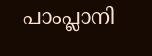പാംപ്ലാനി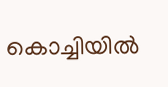കൊച്ചിയിൽ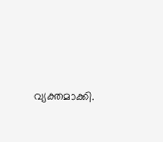വ്യക്തമാക്കി.